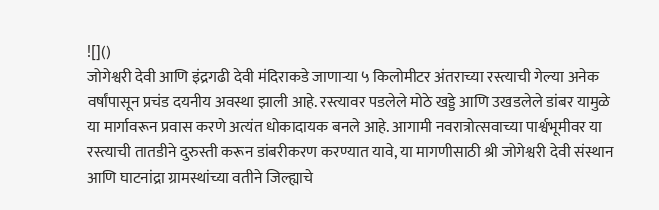![]()
जोगेश्वरी देवी आणि इंद्रगढी देवी मंदिराकडे जाणाऱ्या ५ किलोमीटर अंतराच्या रस्त्याची गेल्या अनेक वर्षांपासून प्रचंड दयनीय अवस्था झाली आहे. रस्त्यावर पडलेले मोठे खड्डे आणि उखडलेले डांबर यामुळे या मार्गावरून प्रवास करणे अत्यंत धोकादायक बनले आहे. आगामी नवरात्रोत्सवाच्या पार्श्वभूमीवर या रस्त्याची तातडीने दुरुस्ती करून डांबरीकरण करण्यात यावे, या मागणीसाठी श्री जोगेश्वरी देवी संस्थान आणि घाटनांद्रा ग्रामस्थांच्या वतीने जिल्ह्याचे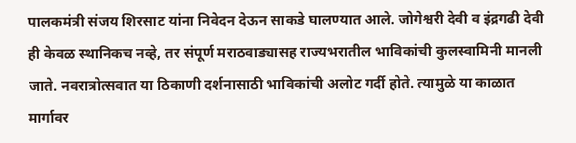पालकमंत्री संजय शिरसाट यांना निवेदन देऊन साकडे घालण्यात आले. जोगेश्वरी देवी व इंद्रगढी देवी ही केवळ स्थानिकच नव्हे, तर संपूर्ण मराठवाड्यासह राज्यभरातील भाविकांची कुलस्वामिनी मानली जाते. नवरात्रोत्सवात या ठिकाणी दर्शनासाठी भाविकांची अलोट गर्दी होते. त्यामुळे या काळात मार्गावर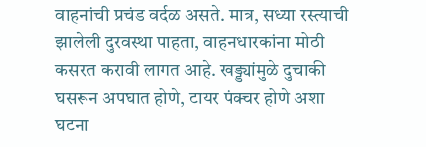वाहनांची प्रचंड वर्दळ असते. मात्र, सध्या रस्त्याची झालेली दुरवस्था पाहता, वाहनधारकांना मोठी कसरत करावी लागत आहे. खड्ड्यांमुळे दुचाकी घसरून अपघात होणे, टायर पंक्चर होणे अशा घटना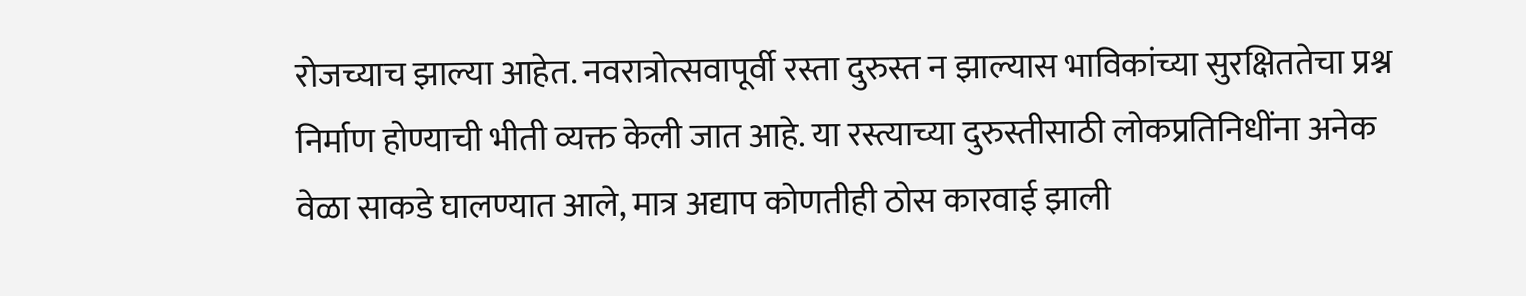रोजच्याच झाल्या आहेत. नवरात्रोत्सवापूर्वी रस्ता दुरुस्त न झाल्यास भाविकांच्या सुरक्षिततेचा प्रश्न निर्माण होण्याची भीती व्यक्त केली जात आहे. या रस्त्याच्या दुरुस्तीसाठी लोकप्रतिनिधींना अनेक वेळा साकडे घालण्यात आले, मात्र अद्याप कोणतीही ठोस कारवाई झाली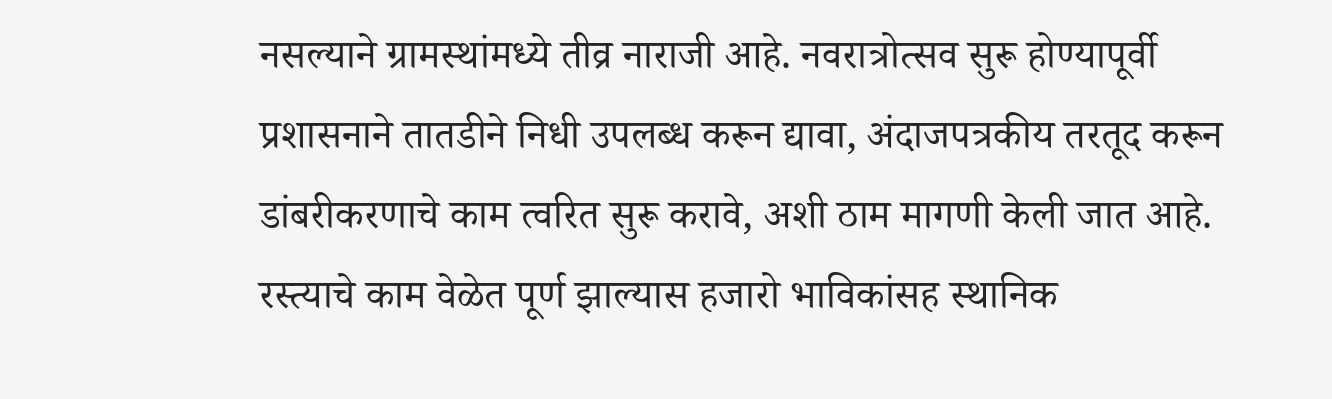नसल्याने ग्रामस्थांमध्ये तीव्र नाराजी आहे. नवरात्रोत्सव सुरू होण्यापूर्वी प्रशासनाने तातडीने निधी उपलब्ध करून द्यावा, अंदाजपत्रकीय तरतूद करून डांबरीकरणाचे काम त्वरित सुरू करावे, अशी ठाम मागणी केली जात आहे. रस्त्याचे काम वेळेत पूर्ण झाल्यास हजारो भाविकांसह स्थानिक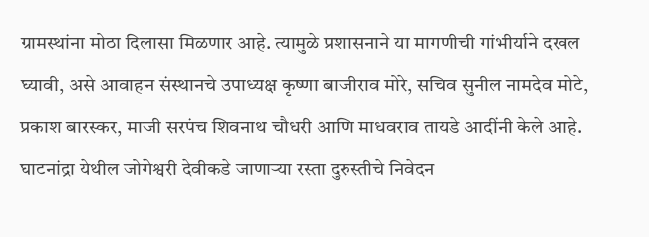ग्रामस्थांना मोठा दिलासा मिळणार आहे. त्यामुळे प्रशासनाने या मागणीची गांभीर्याने दखल घ्यावी, असे आवाहन संस्थानचे उपाध्यक्ष कृष्णा बाजीराव मोरे, सचिव सुनील नामदेव मोटे, प्रकाश बारस्कर, माजी सरपंच शिवनाथ चौधरी आणि माधवराव तायडे आदींनी केले आहे. घाटनांद्रा येथील जोगेश्वरी देवीकडे जाणाऱ्या रस्ता दुरुस्तीचे निवेदन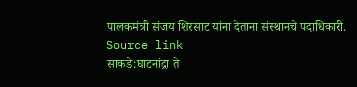पालकमंत्री संजय शिरसाट यांना देताना संस्थानचे पदाधिकारी.
Source link
साकडे:घाटनांद्रा ते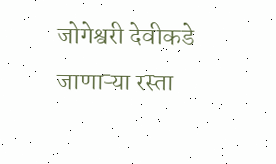जोगेश्वरी देवीकडे जाणाऱ्या रस्ता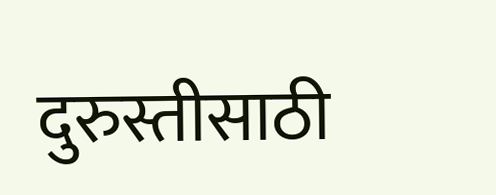दुरुस्तीसाठी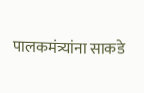पालकमंत्र्यांना साकडे